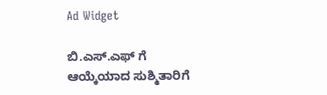Ad Widget

ಬಿ.ಎಸ್‍.ಎಫ್‌ ಗೆ ಆಯ್ಕೆಯಾದ ಸುಶ್ಮಿತಾರಿಗೆ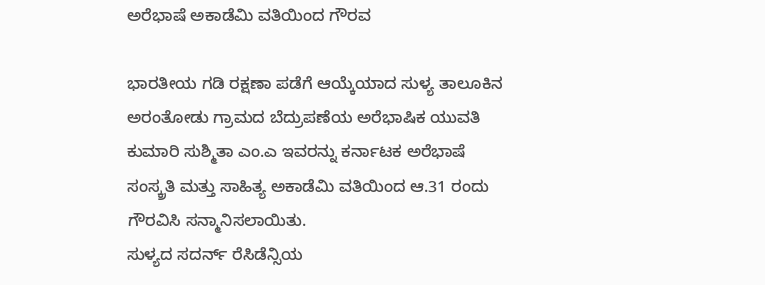ಅರೆಭಾಷೆ ಅಕಾಡೆಮಿ ವತಿಯಿಂದ ಗೌರವ

ಭಾರತೀಯ ಗಡಿ ರಕ್ಷಣಾ ಪಡೆಗೆ ಆಯ್ಕೆಯಾದ ಸುಳ್ಯ ತಾಲೂಕಿನ ಅರಂತೋಡು ಗ್ರಾಮದ ಬೆದ್ರುಪಣೆಯ ಅರೆಭಾಷಿಕ ಯುವತಿ ಕುಮಾರಿ ಸುಶ್ಮಿತಾ ಎಂ.ಎ ಇವರನ್ನು ಕರ್ನಾಟಕ ಅರೆಭಾಷೆ ಸಂಸ್ಕ್ರತಿ ಮತ್ತು ಸಾಹಿತ್ಯ ಅಕಾಡೆಮಿ ವತಿಯಿಂದ ಆ.31 ರಂದು ಗೌರವಿಸಿ ಸನ್ಮಾನಿಸಲಾಯಿತು.
ಸುಳ್ಯದ ಸದರ್ನ್ ರೆಸಿಡೆನ್ಸಿಯ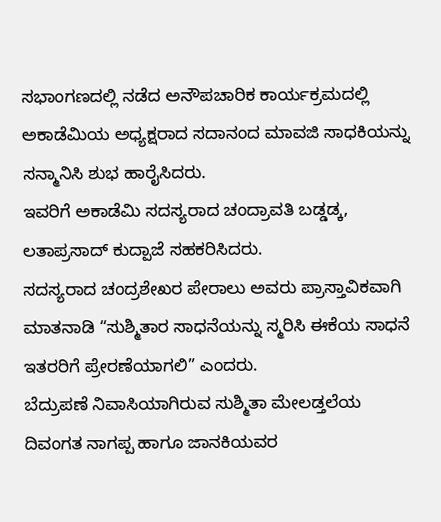ಸಭಾಂಗಣದಲ್ಲಿ ನಡೆದ ಅನೌಪಚಾರಿಕ ಕಾರ್ಯಕ್ರಮದಲ್ಲಿ ಅಕಾಡೆಮಿಯ ಅಧ್ಯಕ್ಷರಾದ ಸದಾನಂದ ಮಾವಜಿ ಸಾಧಕಿಯನ್ನು ಸನ್ಮಾನಿಸಿ ಶುಭ ಹಾರೈಸಿದರು.
ಇವರಿಗೆ ಅಕಾಡೆಮಿ ಸದಸ್ಯರಾದ ಚಂದ್ರಾವತಿ ಬಡ್ಡಡ್ಕ, ಲತಾಪ್ರಸಾದ್ ಕುದ್ಪಾಜೆ ಸಹಕರಿಸಿದರು.
ಸದಸ್ಯರಾದ ಚಂದ್ರಶೇಖರ ಪೇರಾಲು ಅವರು ಪ್ರಾಸ್ತಾವಿಕವಾಗಿ ಮಾತನಾಡಿ “ಸುಶ್ಮಿತಾರ ಸಾಧನೆಯನ್ನು ಸ್ಮರಿಸಿ ಈಕೆಯ ಸಾಧನೆ ಇತರರಿಗೆ ಪ್ರೇರಣೆಯಾಗಲಿ” ಎಂದರು.
ಬೆದ್ರುಪಣೆ ನಿವಾಸಿಯಾಗಿರುವ ಸುಶ್ಮಿತಾ ಮೇಲಡ್ತಲೆಯ ದಿವಂಗತ ನಾಗಪ್ಪ ಹಾಗೂ ಜಾನಕಿಯವರ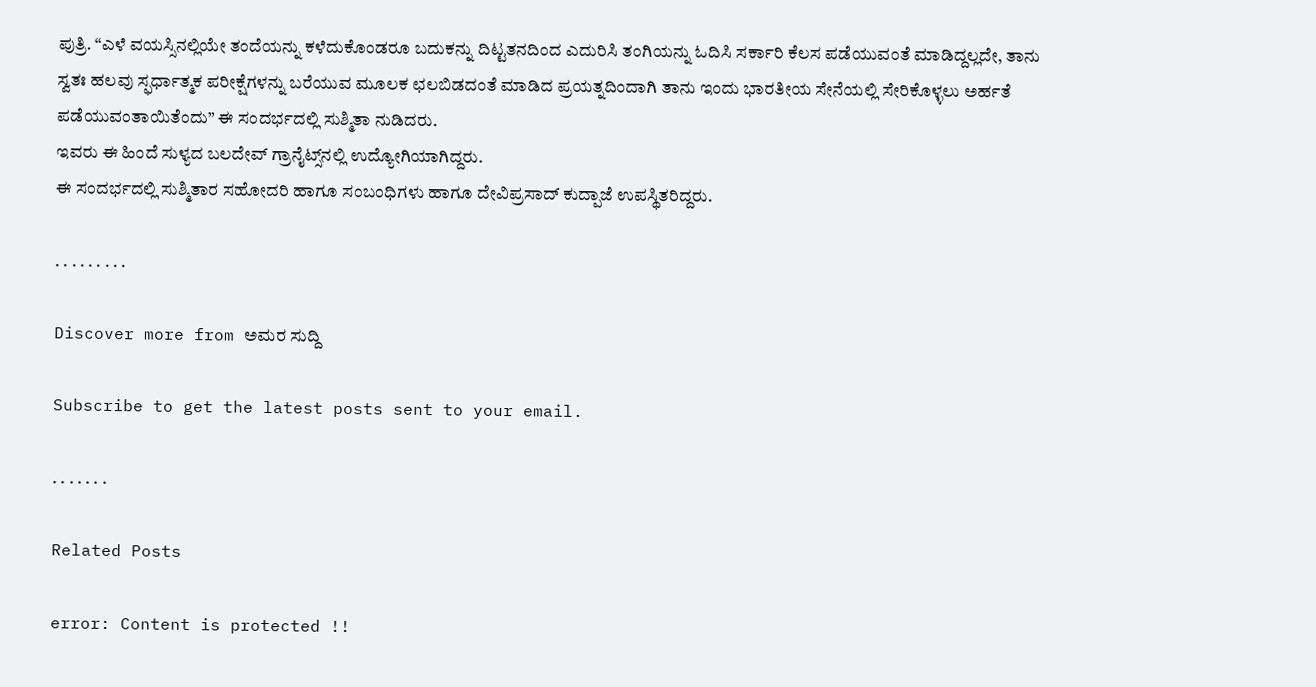ಪುತ್ರಿ. “ಎಳೆ ವಯಸ್ಸಿನಲ್ಲಿಯೇ ತಂದೆಯನ್ನು ಕಳೆದುಕೊಂಡರೂ ಬದುಕನ್ನು ದಿಟ್ಟತನದಿಂದ ಎದುರಿಸಿ ತಂಗಿಯನ್ನು ಓದಿಸಿ ಸರ್ಕಾರಿ ಕೆಲಸ ಪಡೆಯುವಂತೆ ಮಾಡಿದ್ದಲ್ಲದೇ, ತಾನು ಸ್ವತಃ ಹಲವು ಸ್ಫರ್ಧಾತ್ಮಕ ಪರೀಕ್ಷೆಗಳನ್ನು ಬರೆಯುವ ಮೂಲಕ ಛಲಬಿಡದಂತೆ ಮಾಡಿದ ಪ್ರಯತ್ನದಿಂದಾಗಿ ತಾನು ಇಂದು ಭಾರತೀಯ ಸೇನೆಯಲ್ಲಿ ಸೇರಿಕೊಳ್ಳಲು ಅರ್ಹತೆ ಪಡೆಯುವಂತಾಯಿತೆಂದು” ಈ ಸಂದರ್ಭದಲ್ಲಿ ಸುಶ್ಮಿತಾ ನುಡಿದರು.
ಇವರು ಈ ಹಿಂದೆ ಸುಳ್ಯದ ಬಲದೇವ್ ಗ್ರಾನೈಟ್ಸ್‌ನಲ್ಲಿ ಉದ್ಯೋಗಿಯಾಗಿದ್ದರು.
ಈ ಸಂದರ್ಭದಲ್ಲಿ ಸುಶ್ಮಿತಾರ ಸಹೋದರಿ ಹಾಗೂ ಸಂಬಂಧಿಗಳು ಹಾಗೂ ದೇವಿಪ್ರಸಾದ್ ಕುದ್ಪಾಜೆ ಉಪಸ್ಥಿತರಿದ್ದರು.

. . . . . . . . .

Discover more from ಅಮರ ಸುದ್ದಿ

Subscribe to get the latest posts sent to your email.

. . . . . . .

Related Posts

error: Content is protected !!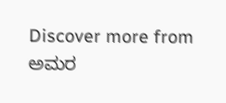Discover more from ಅಮರ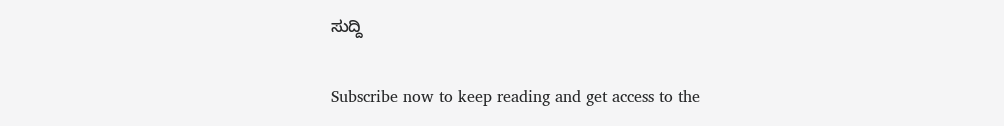ಸುದ್ದಿ

Subscribe now to keep reading and get access to the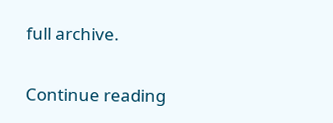full archive.

Continue reading